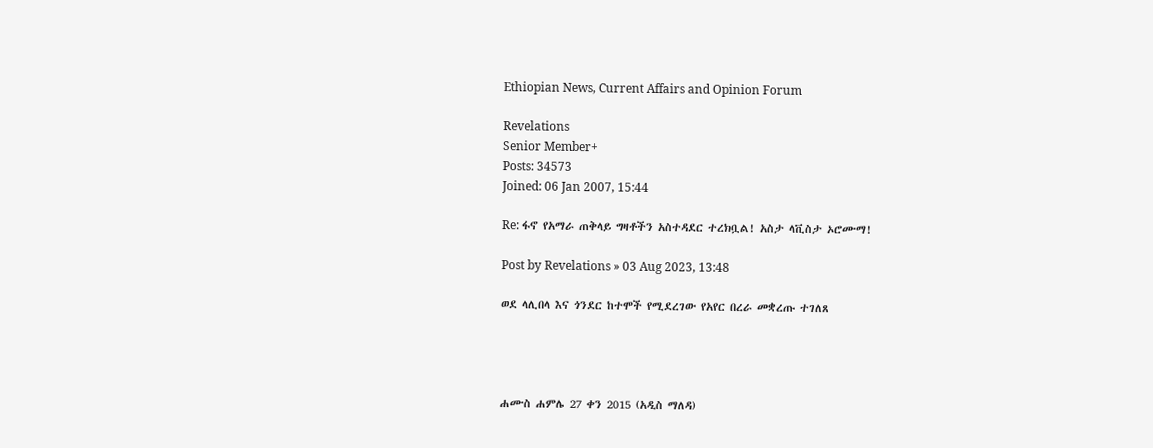Ethiopian News, Current Affairs and Opinion Forum

Revelations
Senior Member+
Posts: 34573
Joined: 06 Jan 2007, 15:44

Re: ፋኖ የአማራ ጠቅላይ ግዛቶችን አስተዳደር ተረክቧል! አስታ ላቪስታ ኦሮሙማ!

Post by Revelations » 03 Aug 2023, 13:48

ወደ ላሊበላ እና ጎንደር ከተሞች የሚደረገው የአየር በረራ መቋረጡ ተገለጸ




ሐሙስ ሐምሌ 27 ቀን 2015 (አዲስ ማለዳ)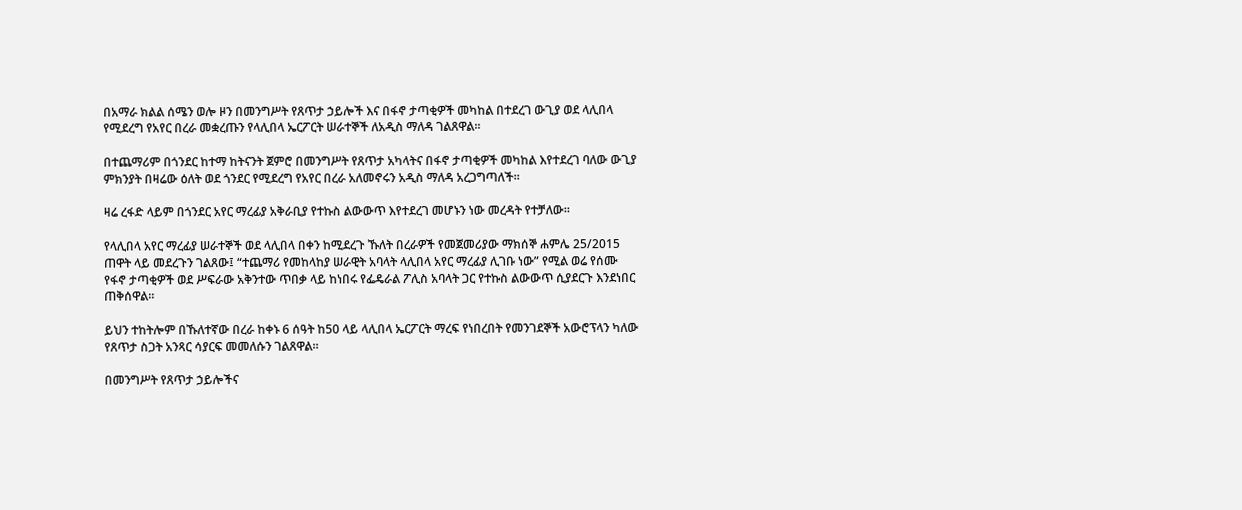በአማራ ክልል ሰሜን ወሎ ዞን በመንግሥት የጸጥታ ኃይሎች እና በፋኖ ታጣቂዎች መካከል በተደረገ ውጊያ ወደ ላሊበላ የሚደረግ የአየር በረራ መቋረጡን የላሊበላ ኤርፖርት ሠራተኞች ለአዲስ ማለዳ ገልጸዋል፡፡

በተጨማሪም በጎንደር ከተማ ከትናንት ጀምሮ በመንግሥት የጸጥታ አካላትና በፋኖ ታጣቂዎች መካከል እየተደረገ ባለው ውጊያ ምክንያት በዛሬው ዕለት ወደ ጎንደር የሚደረግ የአየር በረራ አለመኖሩን አዲስ ማለዳ አረጋግጣለች።

ዛሬ ረፋድ ላይም በጎንደር አየር ማረፊያ አቅራቢያ የተኩስ ልውውጥ እየተደረገ መሆኑን ነው መረዳት የተቻለው።

የላሊበላ አየር ማረፊያ ሠራተኞች ወደ ላሊበላ በቀን ከሚደረጉ ኹለት በረራዎች የመጀመሪያው ማክሰኞ ሐምሌ 25/2015 ጠዋት ላይ መደረጉን ገልጸው፤ “ተጨማሪ የመከላከያ ሠራዊት አባላት ላሊበላ አየር ማረፊያ ሊገቡ ነው” የሚል ወሬ የሰሙ የፋኖ ታጣቂዎች ወደ ሥፍራው አቅንተው ጥበቃ ላይ ከነበሩ የፌዴራል ፖሊስ አባላት ጋር የተኩስ ልውውጥ ሲያደርጉ እንደነበር ጠቅሰዋል።

ይህን ተከትሎም በኹለተኛው በረራ ከቀኑ 6 ሰዓት ከ50 ላይ ላሊበላ ኤርፖርት ማረፍ የነበረበት የመንገደኞች አውሮፕላን ካለው የጸጥታ ስጋት አንጻር ሳያርፍ መመለሱን ገልጸዋል።

በመንግሥት የጸጥታ ኃይሎችና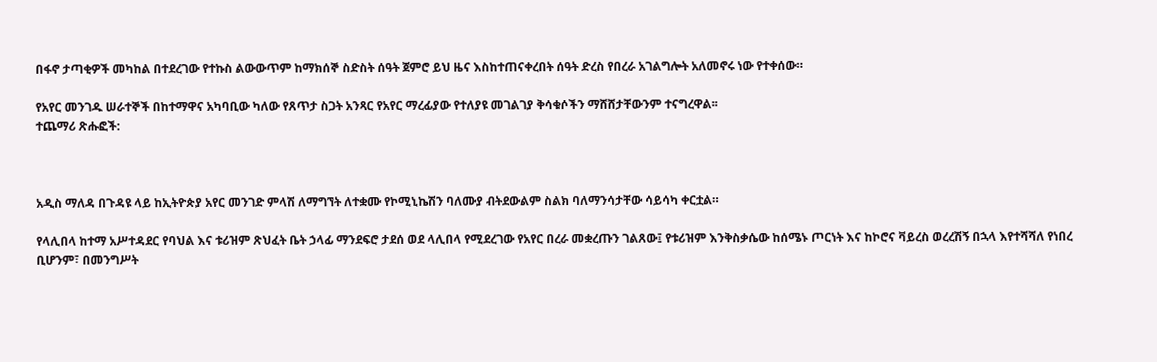በፋኖ ታጣቂዎች መካከል በተደረገው የተኩስ ልውውጥም ከማክሰኞ ስድስት ሰዓት ጀምሮ ይህ ዜና እስከተጠናቀረበት ሰዓት ድረስ የበረራ አገልግሎት አለመኖሩ ነው የተቀሰው።

የአየር መንገዱ ሠራተኞች በከተማዋና አካባቢው ካለው የጸጥታ ስጋት አንጻር የአየር ማረፊያው የተለያዩ መገልገያ ቅሳቁሶችን ማሸሸታቸውንም ተናግረዋል፡፡
ተጨማሪ ጽሑፎች:



አዲስ ማለዳ በጉዳዩ ላይ ከኢትዮጵያ አየር መንገድ ምላሽ ለማግኘት ለተቋሙ የኮሚኒኬሽን ባለሙያ ብትደውልም ስልክ ባለማንሳታቸው ሳይሳካ ቀርቷል።

የላሊበላ ከተማ አሥተዳደር የባህል እና ቱሪዝም ጽህፈት ቤት ኃላፊ ማንደፍሮ ታደሰ ወደ ላሊበላ የሚደረገው የአየር በረራ መቋረጡን ገልጸው፤ የቱሪዝም እንቅስቃሴው ከሰሜኑ ጦርነት እና ከኮሮና ቫይረስ ወረረሽኝ በኋላ እየተሻሻለ የነበረ ቢሆንም፣ በመንግሥት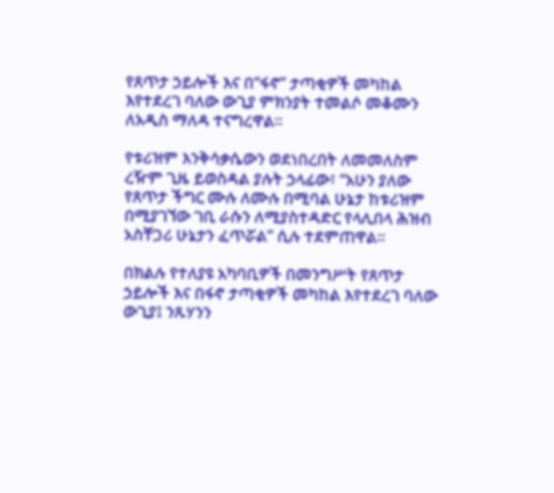የጸጥታ ኃይሎች እና በ“ፋኖ” ታጣቂዎች መካከል እየተደረገ ባለው ውጊያ ምክንያት ተመልሶ መቆሙን ለአዲስ ማለዳ ተናግረዋል።

የቱሪዝም እንቅሳቃሴውን ወደነበረበት ለመመለስም ረዥም ጊዜ ይወስዳል ያሉት ኃላፊው፣ “አሁን ያለው የጸጥታ ችግር ሙሉ ለሙሉ በሚባል ሁኔታ ከቱሪዝም በሚያገኘው ገቢ ራሱን ለሚያስተዳድር የላሊበላ ሕዝብ አስቸጋሪ ሁኔታን ፈጥሯል” ሲሉ ተደምጠዋል።

በክልሉ የተለያዩ አካባቢዎች በመንግሥት የጸጥታ ኃይሎች እና በፋኖ ታጣቂዎች መካከል እየተደረገ ባለው ውጊያ፤ ንጹሃንን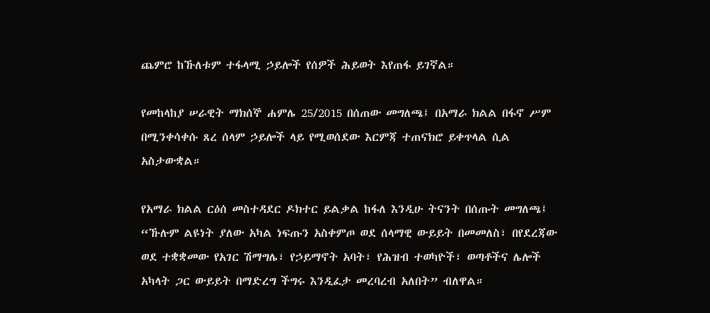ጨምሮ ከኹለቱም ተፋላሚ ኃይሎች የሰዎች ሕይወት እየጠፋ ይገኛል።

የመከላከያ ሠራዊት ማክሰኞ ሐምሌ 25/2015 በሰጠው መግለጫ፤ በአማራ ክልል በፋኖ ሥም በሚንቀሳቀሱ ጸረ ሰላም ኃይሎች ላይ የሚወሰደው እርምጃ ተጠናክሮ ይቀጥላል ሲል አስታውቋል።

የአማራ ክልል ርዕሰ መስተዳደር ዶክተር ይልቃል ከፋለ እንዲሁ ትናንት በሰጡት መግለጫ፤ “ኹሉም ልዩነት ያለው አካል ነፍጡን አስቀምጦ ወደ ሰላማዊ ውይይት በመመለስ፣ በየደረጃው ወደ ተቋቋመው የአገር ሽማግሌ፣ የኃይማኖት አባት፣ የሕዝብ ተወካዮች፣ ወጣቶችና ሌሎች አካላት ጋር ውይይት በማድረግ ችግሩ እንዲፈታ መረባረብ አለበት” ብለዋል።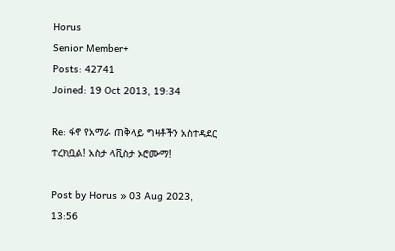Horus
Senior Member+
Posts: 42741
Joined: 19 Oct 2013, 19:34

Re: ፋኖ የአማራ ጠቅላይ ግዛቶችን አስተዳደር ተረክቧል! አስታ ላቪስታ ኦሮሙማ!

Post by Horus » 03 Aug 2023, 13:56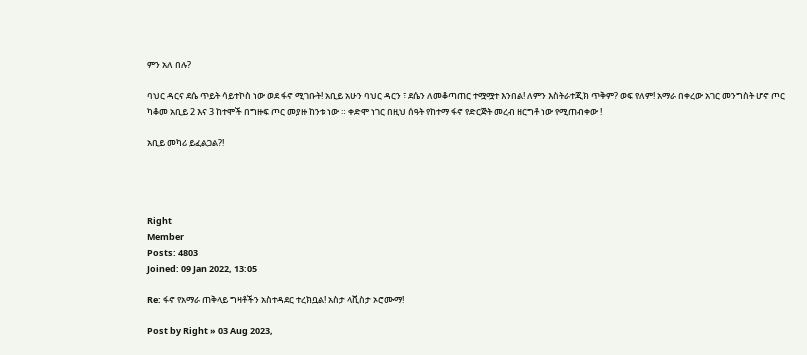ምን አለ በሉ?

ባህር ዳርና ደሴ ጥይት ሳይተኮስ ነው ወደ ፋኖ ሚገቡት! አቢይ አሁን ባህር ዳርን ፣ ደሴን ለመቆጣጠር ተሟሟተ እንበል! ለምን እስትራተጂክ ጥቅም? ወፍ የለም! አማራ በቀረው አገር መንግስት ሆኖ ጦር ካቆመ አቢይ 2 እና 3 ከተሞች በግዙፍ ጦር መያዙ ከንቱ ነው ። ቀድሞ ነገር በዚህ ሰዓት የከተማ ፋኖ የድርጅት መረብ ዘርግቶ ነው የሚጠብቀው !

አቢይ መካሪ ይፈልጋል?!




Right
Member
Posts: 4803
Joined: 09 Jan 2022, 13:05

Re: ፋኖ የአማራ ጠቅላይ ግዛቶችን አስተዳደር ተረክቧል! አስታ ላቪስታ ኦሮሙማ!

Post by Right » 03 Aug 2023,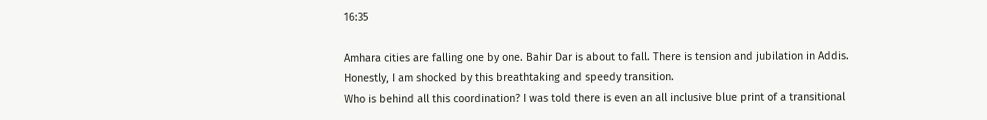16:35

Amhara cities are falling one by one. Bahir Dar is about to fall. There is tension and jubilation in Addis.
Honestly, I am shocked by this breathtaking and speedy transition.
Who is behind all this coordination? I was told there is even an all inclusive blue print of a transitional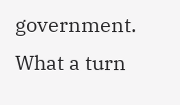government.
What a turn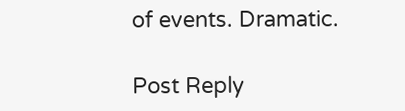of events. Dramatic.

Post Reply